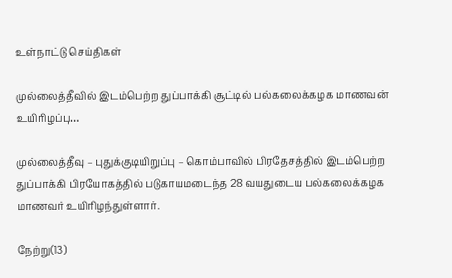உள்நாட்டு செய்திகள்

முல்லைத்தீவில் இடம்பெற்ற துப்பாக்கி சூட்டில் பல்கலைக்கழக மாணவன் உயிரிழப்பு…

முல்லைத்தீவு – புதுக்குடியிறுப்பு – கொம்பாவில் பிரதேசத்தில் இடம்பெற்ற துப்பாக்கி பிரயோகத்தில் படுகாயமடைந்த 28 வயதுடைய பல்கலைக்கழக மாணவர் உயிரிழந்துள்ளார்.

நேற்று(13)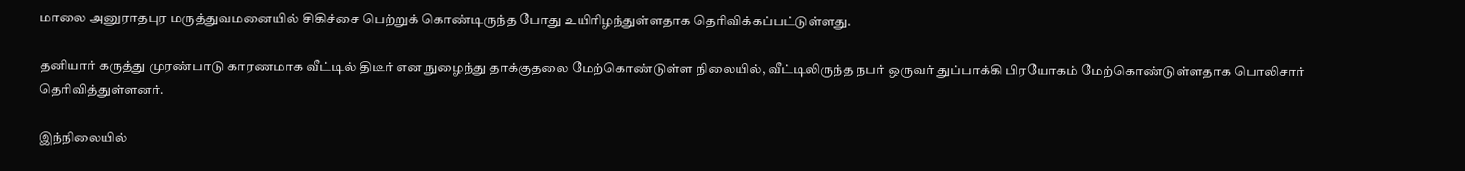மாலை அனுராதபுர மருத்துவமனையில் சிகிச்சை பெற்றுக் கொண்டிருந்த போது உயிரிழந்துள்ளதாக தெரிவிக்கப்பட்டுள்ளது.

தனியார் கருத்து முரண்பாடு காரணமாக வீட்டில் திடீர் என நுழைந்து தாக்குதலை மேற்கொண்டுள்ள நிலையில், வீட்டிலிருந்த நபர் ஒருவர் துப்பாக்கி பிரயோகம் மேற்கொண்டுள்ளதாக பொலிசார் தெரிவித்துள்ளனர்.

இந்நிலையில்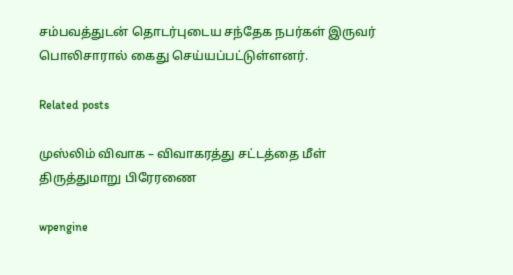சம்பவத்துடன் தொடர்புடைய சந்தேக நபர்கள் இருவர் பொலிசாரால் கைது செய்யப்பட்டுள்ளனர்.

Related posts

முஸ்லிம் விவாக – விவாகரத்து சட்டத்தை மீள் திருத்துமாறு பிரேரணை

wpengine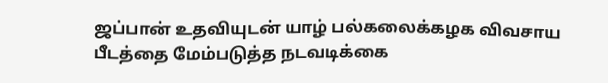ஜப்பான் உதவியுடன் யாழ் பல்கலைக்கழக விவசாய பீடத்தை மேம்படுத்த நடவடிக்கை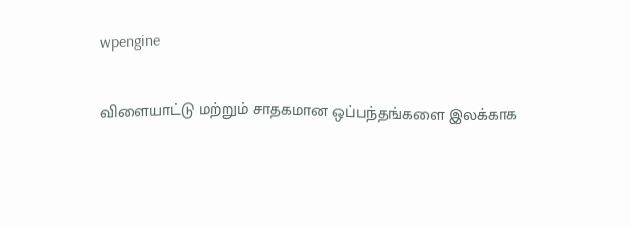wpengine

விளையாட்டு மற்றும் சாதகமான ஒப்பந்தங்களை இலக்காக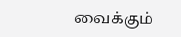வைக்கும்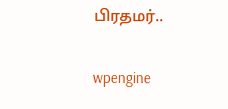பிரதமர்..

wpengine